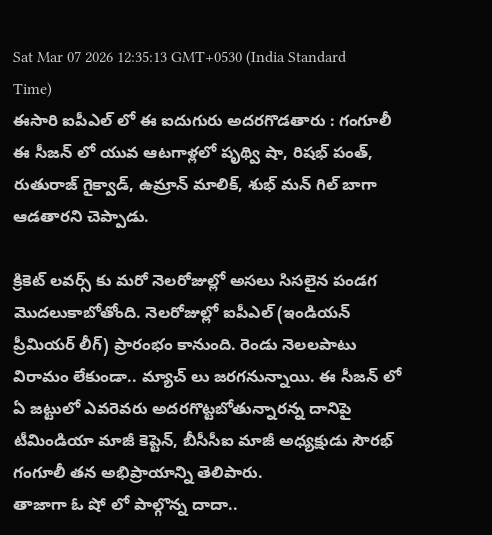Sat Mar 07 2026 12:35:13 GMT+0530 (India Standard Time)
ఈసారి ఐపీఎల్ లో ఈ ఐదుగురు అదరగొడతారు : గంగూలీ
ఈ సీజన్ లో యువ ఆటగాళ్లలో పృథ్వి షా, రిషభ్ పంత్, రుతురాజ్ గైక్వాడ్, ఉమ్రాన్ మాలిక్, శుభ్ మన్ గిల్ బాగా ఆడతారని చెప్పాడు.

క్రికెట్ లవర్స్ కు మరో నెలరోజుల్లో అసలు సిసలైన పండగ మొదలుకాబోతోంది. నెలరోజుల్లో ఐపీఎల్ (ఇండియన్ ప్రీమియర్ లీగ్) ప్రారంభం కానుంది. రెండు నెలలపాటు విరామం లేకుండా.. మ్యాచ్ లు జరగనున్నాయి. ఈ సీజన్ లో ఏ జట్టులో ఎవరెవరు అదరగొట్టబోతున్నారన్న దానిపై టీమిండియా మాజీ కెప్టెన్, బీసీసీఐ మాజీ అధ్యక్షుడు సౌరభ్ గంగూలీ తన అభిప్రాయాన్ని తెలిపారు.
తాజాగా ఓ షో లో పాల్గొన్న దాదా..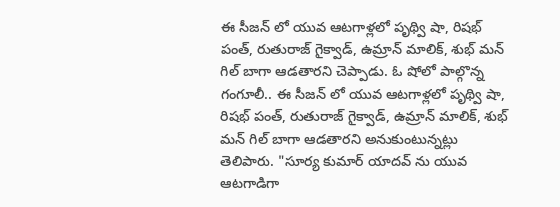ఈ సీజన్ లో యువ ఆటగాళ్లలో పృథ్వి షా, రిషభ్ పంత్, రుతురాజ్ గైక్వాడ్, ఉమ్రాన్ మాలిక్, శుభ్ మన్ గిల్ బాగా ఆడతారని చెప్పాడు. ఓ షోలో పాల్గొన్న గంగూలీ.. ఈ సీజన్ లో యువ ఆటగాళ్లలో పృథ్వి షా, రిషభ్ పంత్, రుతురాజ్ గైక్వాడ్, ఉమ్రాన్ మాలిక్, శుభ్ మన్ గిల్ బాగా ఆడతారని అనుకుంటున్నట్లు తెలిపారు. "సూర్య కుమార్ యాదవ్ ను యువ ఆటగాడిగా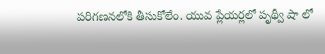పరిగణనలోకి తీసుకోలేం. యువ ప్లేయర్లలో పృథ్వీ షా లో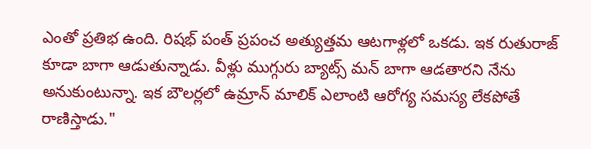ఎంతో ప్రతిభ ఉంది. రిషభ్ పంత్ ప్రపంచ అత్యుత్తమ ఆటగాళ్లలో ఒకడు. ఇక రుతురాజ్ కూడా బాగా ఆడుతున్నాడు. వీళ్లు ముగ్గురు బ్యాట్స్ మన్ బాగా ఆడతారని నేను అనుకుంటున్నా. ఇక బౌలర్లలో ఉమ్రాన్ మాలిక్ ఎలాంటి ఆరోగ్య సమస్య లేకపోతే రాణిస్తాడు."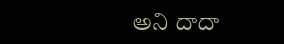అని దాదా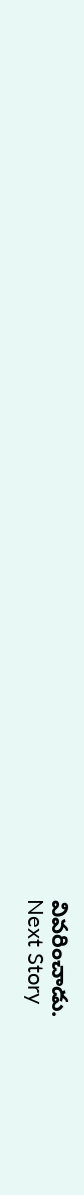వివరించాడు.
Next Story